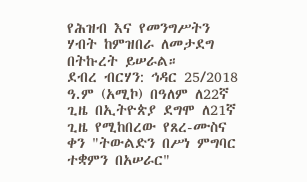የሕዝብ እና የመንግሥትን ሃብት ከምዝበራ ለመታደግ በትኩረት ይሠራል።
ደብረ ብርሃን: ኅዳር 25/2018 ዓ.ም (አሚኮ) በዓለም ለ22ኛ ጊዜ በኢትዮጵያ ደግሞ ለ21ኛ ጊዜ የሚከበረው የጸረ-ሙስና ቀን "ትውልድን በሥነ ምግባር ተቋምን በአሠራር"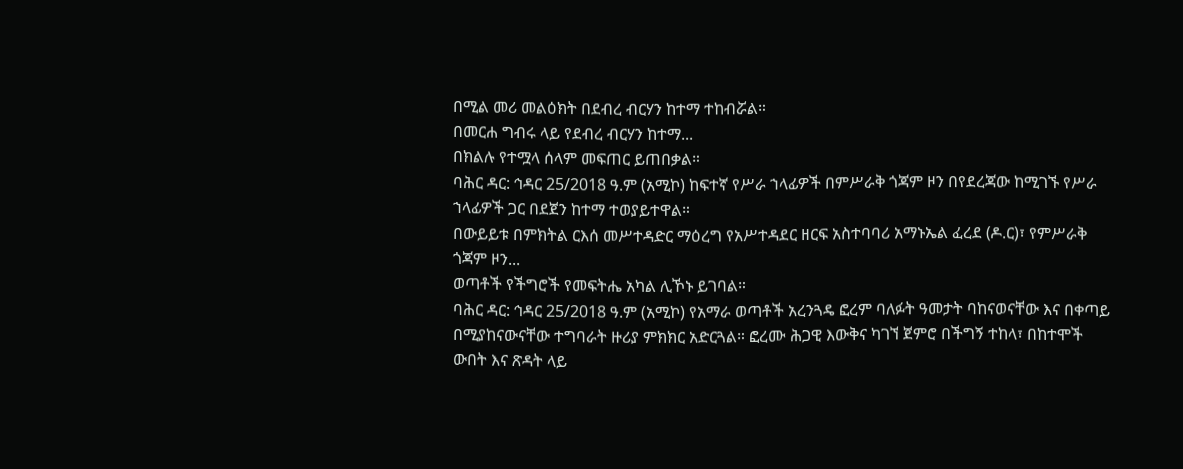በሚል መሪ መልዕክት በደብረ ብርሃን ከተማ ተከብሯል።
በመርሐ ግብሩ ላይ የደብረ ብርሃን ከተማ...
በክልሉ የተሟላ ሰላም መፍጠር ይጠበቃል።
ባሕር ዳር: ኅዳር 25/2018 ዓ.ም (አሚኮ) ከፍተኛ የሥራ ኀላፊዎች በምሥራቅ ጎጃም ዞን በየደረጃው ከሚገኙ የሥራ ኀላፊዎች ጋር በደጀን ከተማ ተወያይተዋል።
በውይይቱ በምክትል ርእሰ መሥተዳድር ማዕረግ የአሥተዳደር ዘርፍ አስተባባሪ አማኑኤል ፈረደ (ዶ.ር)፣ የምሥራቅ ጎጃም ዞን...
ወጣቶች የችግሮች የመፍትሔ አካል ሊኾኑ ይገባል።
ባሕር ዳር: ኅዳር 25/2018 ዓ.ም (አሚኮ) የአማራ ወጣቶች አረንጓዴ ፎረም ባለፉት ዓመታት ባከናወናቸው እና በቀጣይ በሚያከናውናቸው ተግባራት ዙሪያ ምክክር አድርጓል። ፎረሙ ሕጋዊ እውቅና ካገኘ ጀምሮ በችግኝ ተከላ፣ በከተሞች ውበት እና ጽዳት ላይ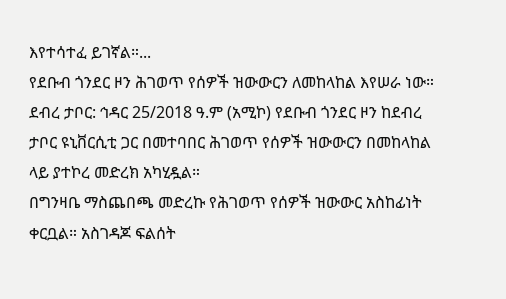እየተሳተፈ ይገኛል።...
የደቡብ ጎንደር ዞን ሕገወጥ የሰዎች ዝውውርን ለመከላከል እየሠራ ነው።
ደብረ ታቦር: ኅዳር 25/2018 ዓ.ም (አሚኮ) የደቡብ ጎንደር ዞን ከደብረ ታቦር ዩኒቨርሲቲ ጋር በመተባበር ሕገወጥ የሰዎች ዝውውርን በመከላከል ላይ ያተኮረ መድረክ አካሂዷል።
በግንዛቤ ማስጨበጫ መድረኩ የሕገወጥ የሰዎች ዝውውር አስከፊነት ቀርቧል። አስገዳጆ ፍልሰት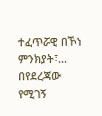ተፈጥሯዊ በኾነ ምንክያት፣...
በየደረጃው የሚገኝ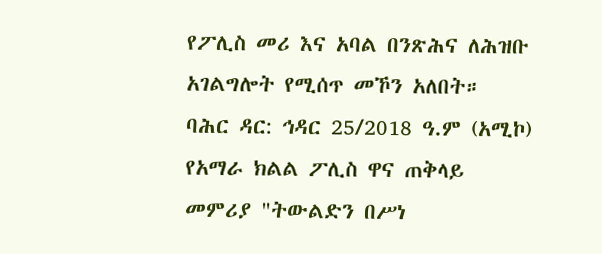የፖሊስ መሪ እና አባል በንጽሕና ለሕዝቡ አገልግሎት የሚሰጥ መኾን አለበት።
ባሕር ዳር: ኅዳር 25/2018 ዓ.ም (አሚኮ) የአማራ ክልል ፖሊስ ዋና ጠቅላይ መምሪያ "ትውልድን በሥነ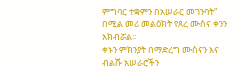ምግባር ተቋምን በአሠራር መገንባት" በሚል መሪ መልዕክት የጸረ ሙስና ቀንን አክብሯል።
ቀኑን ምክንያት በማድረግ ሙስናን እና ብልሹ አሠራሮችን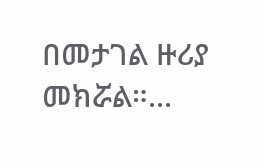በመታገል ዙሪያ መክሯል።...